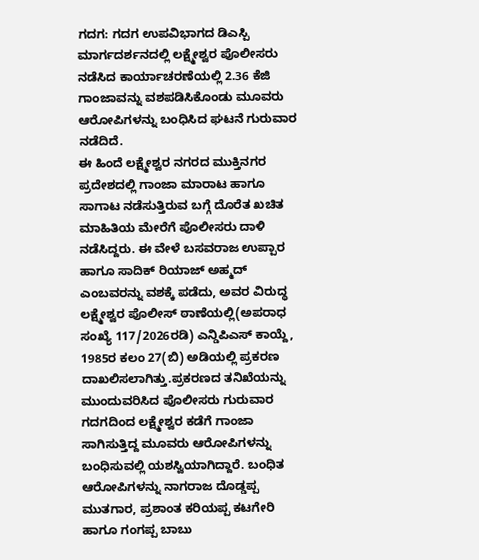ಗದಗ: ಗದಗ ಉಪವಿಭಾಗದ ಡಿಎಸ್ಪಿ ಮಾರ್ಗದರ್ಶನದಲ್ಲಿ ಲಕ್ಷ್ಮೇಶ್ವರ ಪೊಲೀಸರು ನಡೆಸಿದ ಕಾರ್ಯಾಚರಣೆಯಲ್ಲಿ 2.36 ಕೆಜಿ ಗಾಂಜಾವನ್ನು ವಶಪಡಿಸಿಕೊಂಡು ಮೂವರು ಆರೋಪಿಗಳನ್ನು ಬಂಧಿಸಿದ ಘಟನೆ ಗುರುವಾರ ನಡೆದಿದೆ.
ಈ ಹಿಂದೆ ಲಕ್ಷ್ಮೇಶ್ವರ ನಗರದ ಮುಕ್ತಿನಗರ ಪ್ರದೇಶದಲ್ಲಿ ಗಾಂಜಾ ಮಾರಾಟ ಹಾಗೂ ಸಾಗಾಟ ನಡೆಸುತ್ತಿರುವ ಬಗ್ಗೆ ದೊರೆತ ಖಚಿತ ಮಾಹಿತಿಯ ಮೇರೆಗೆ ಪೊಲೀಸರು ದಾಳಿ ನಡೆಸಿದ್ದರು. ಈ ವೇಳೆ ಬಸವರಾಜ ಉಪ್ಪಾರ ಹಾಗೂ ಸಾದಿಕ್ ರಿಯಾಜ್ ಅಹ್ಮದ್ ಎಂಬವರನ್ನು ವಶಕ್ಕೆ ಪಡೆದು, ಅವರ ವಿರುದ್ಧ ಲಕ್ಷ್ಮೇಶ್ವರ ಪೊಲೀಸ್ ಠಾಣೆಯಲ್ಲಿ(ಅಪರಾಧ ಸಂಖ್ಯೆ 117/2026ರಡಿ) ಎನ್ಡಿಪಿಎಸ್ ಕಾಯ್ದೆ, 1985ರ ಕಲಂ 27(ಬಿ) ಅಡಿಯಲ್ಲಿ ಪ್ರಕರಣ ದಾಖಲಿಸಲಾಗಿತ್ತು.ಪ್ರಕರಣದ ತನಿಖೆಯನ್ನು ಮುಂದುವರಿಸಿದ ಪೊಲೀಸರು ಗುರುವಾರ ಗದಗದಿಂದ ಲಕ್ಷ್ಮೇಶ್ವರ ಕಡೆಗೆ ಗಾಂಜಾ ಸಾಗಿಸುತ್ತಿದ್ದ ಮೂವರು ಆರೋಪಿಗಳನ್ನು ಬಂಧಿಸುವಲ್ಲಿ ಯಶಸ್ವಿಯಾಗಿದ್ದಾರೆ. ಬಂಧಿತ ಆರೋಪಿಗಳನ್ನು ನಾಗರಾಜ ದೊಡ್ಡಪ್ಪ ಮುತಗಾರ, ಪ್ರಶಾಂತ ಕರಿಯಪ್ಪ ಕಟಗೇರಿ ಹಾಗೂ ಗಂಗಪ್ಪ ಬಾಬು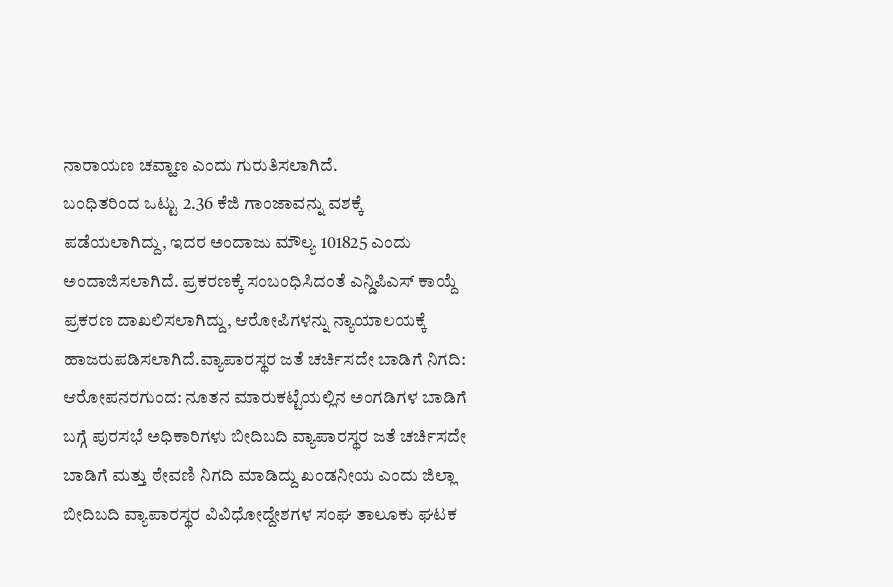ನಾರಾಯಣ ಚವ್ಹಾಣ ಎಂದು ಗುರುತಿಸಲಾಗಿದೆ.
ಬಂಧಿತರಿಂದ ಒಟ್ಟು 2.36 ಕೆಜಿ ಗಾಂಜಾವನ್ನು ವಶಕ್ಕೆ ಪಡೆಯಲಾಗಿದ್ದು, ಇದರ ಅಂದಾಜು ಮೌಲ್ಯ 101825 ಎಂದು ಅಂದಾಜಿಸಲಾಗಿದೆ. ಪ್ರಕರಣಕ್ಕೆ ಸಂಬಂಧಿಸಿದಂತೆ ಎನ್ಡಿಪಿಎಸ್ ಕಾಯ್ದೆ ಪ್ರಕರಣ ದಾಖಲಿಸಲಾಗಿದ್ದು, ಆರೋಪಿಗಳನ್ನು ನ್ಯಾಯಾಲಯಕ್ಕೆ ಹಾಜರುಪಡಿಸಲಾಗಿದೆ.ವ್ಯಾಪಾರಸ್ಥರ ಜತೆ ಚರ್ಚಿಸದೇ ಬಾಡಿಗೆ ನಿಗದಿ: ಆರೋಪನರಗುಂದ: ನೂತನ ಮಾರುಕಟ್ಟೆಯಲ್ಲಿನ ಅಂಗಡಿಗಳ ಬಾಡಿಗೆ ಬಗ್ಗೆ ಪುರಸಭೆ ಅಧಿಕಾರಿಗಳು ಬೀದಿಬದಿ ವ್ಯಾಪಾರಸ್ಥರ ಜತೆ ಚರ್ಚಿಸದೇ ಬಾಡಿಗೆ ಮತ್ತು ಠೇವಣಿ ನಿಗದಿ ಮಾಡಿದ್ದು ಖಂಡನೀಯ ಎಂದು ಜಿಲ್ಲಾ ಬೀದಿಬದಿ ವ್ಯಾಪಾರಸ್ಥರ ವಿವಿಧೋದ್ದೇಶಗಳ ಸಂಘ ತಾಲೂಕು ಘಟಕ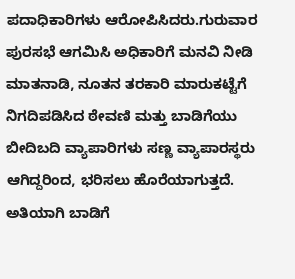ಪದಾಧಿಕಾರಿಗಳು ಆರೋಪಿಸಿದರು.ಗುರುವಾರ ಪುರಸಭೆ ಆಗಮಿಸಿ ಅಧಿಕಾರಿಗೆ ಮನವಿ ನೀಡಿ ಮಾತನಾಡಿ, ನೂತನ ತರಕಾರಿ ಮಾರುಕಟ್ಟೆಗೆ ನಿಗದಿಪಡಿಸಿದ ಠೇವಣಿ ಮತ್ತು ಬಾಡಿಗೆಯು ಬೀದಿಬದಿ ವ್ಯಾಪಾರಿಗಳು ಸಣ್ಣ ವ್ಯಾಪಾರಸ್ಥರು ಆಗಿದ್ದರಿಂದ, ಭರಿಸಲು ಹೊರೆಯಾಗುತ್ತದೆ. ಅತಿಯಾಗಿ ಬಾಡಿಗೆ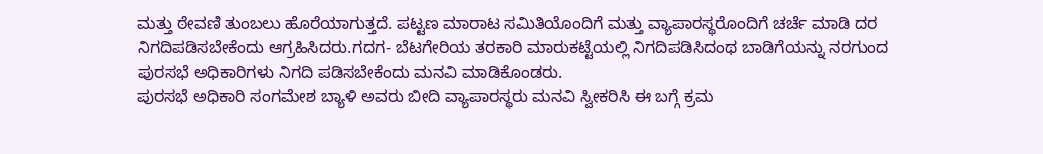ಮತ್ತು ಠೇವಣಿ ತುಂಬಲು ಹೊರೆಯಾಗುತ್ತದೆ. ಪಟ್ಟಣ ಮಾರಾಟ ಸಮಿತಿಯೊಂದಿಗೆ ಮತ್ತು ವ್ಯಾಪಾರಸ್ಥರೊಂದಿಗೆ ಚರ್ಚೆ ಮಾಡಿ ದರ ನಿಗದಿಪಡಿಸಬೇಕೆಂದು ಆಗ್ರಹಿಸಿದರು.ಗದಗ- ಬೆಟಗೇರಿಯ ತರಕಾರಿ ಮಾರುಕಟ್ಟೆಯಲ್ಲಿ ನಿಗದಿಪಡಿಸಿದಂಥ ಬಾಡಿಗೆಯನ್ನು ನರಗುಂದ ಪುರಸಭೆ ಅಧಿಕಾರಿಗಳು ನಿಗದಿ ಪಡಿಸಬೇಕೆಂದು ಮನವಿ ಮಾಡಿಕೊಂಡರು.
ಪುರಸಭೆ ಅಧಿಕಾರಿ ಸಂಗಮೇಶ ಬ್ಯಾಳಿ ಅವರು ಬೀದಿ ವ್ಯಾಪಾರಸ್ಥರು ಮನವಿ ಸ್ವೀಕರಿಸಿ ಈ ಬಗ್ಗೆ ಕ್ರಮ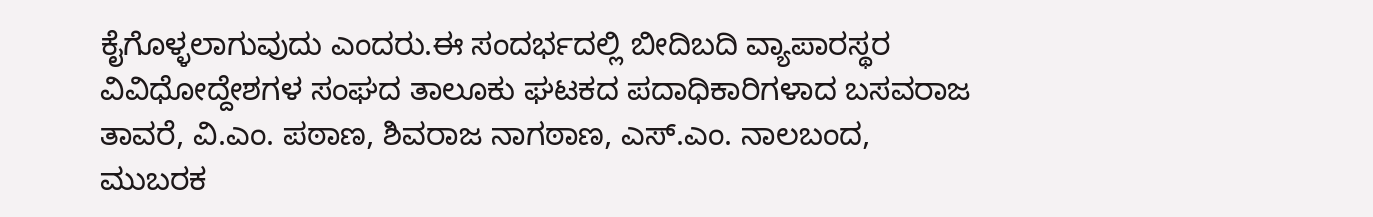ಕೈಗೊಳ್ಳಲಾಗುವುದು ಎಂದರು.ಈ ಸಂದರ್ಭದಲ್ಲಿ ಬೀದಿಬದಿ ವ್ಯಾಪಾರಸ್ಥರ ವಿವಿಧೋದ್ದೇಶಗಳ ಸಂಘದ ತಾಲೂಕು ಘಟಕದ ಪದಾಧಿಕಾರಿಗಳಾದ ಬಸವರಾಜ ತಾವರೆ, ವಿ.ಎಂ. ಪಠಾಣ, ಶಿವರಾಜ ನಾಗಠಾಣ, ಎಸ್.ಎಂ. ನಾಲಬಂದ, ಮುಬರಕ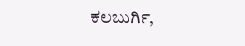ಕಲಬುರ್ಗಿ,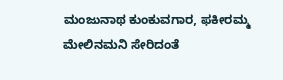ಮಂಜುನಾಥ ಕುಂಕುವಗಾರ, ಫಕೀರಮ್ಮ ಮೇಲಿನಮನಿ ಸೇರಿದಂತೆ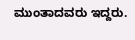ಮುಂತಾದವರು ಇದ್ದರು.